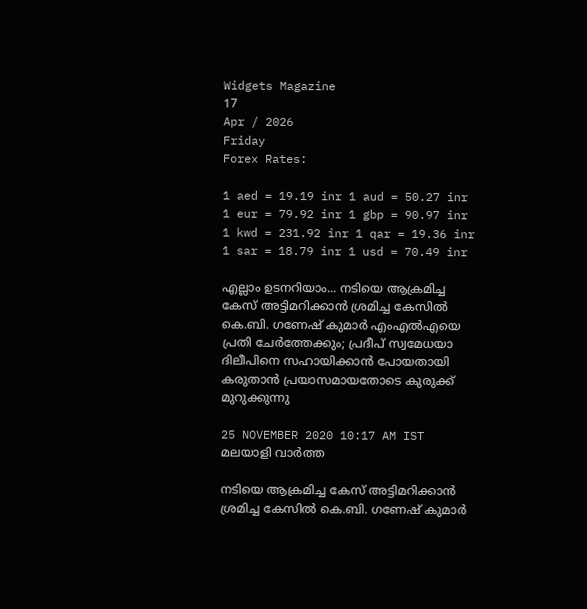Widgets Magazine
17
Apr / 2026
Friday
Forex Rates:

1 aed = 19.19 inr 1 aud = 50.27 inr 1 eur = 79.92 inr 1 gbp = 90.97 inr 1 kwd = 231.92 inr 1 qar = 19.36 inr 1 sar = 18.79 inr 1 usd = 70.49 inr

എല്ലാം ഉടനറിയാം... നടിയെ ആക്രമിച്ച കേസ് അട്ടിമറിക്കാന്‍ ശ്രമിച്ച കേസില്‍ കെ.ബി. ഗണേഷ് കുമാര്‍ എംഎല്‍എയെ പ്രതി ചേര്‍ത്തേക്കും; പ്രദീപ് സ്വമേധയാ ദിലീപിനെ സഹായിക്കാന്‍ പോയതായി കരുതാന്‍ പ്രയാസമായതോടെ കുരുക്ക് മുറുക്കുന്നു

25 NOVEMBER 2020 10:17 AM IST
മലയാളി വാര്‍ത്ത

നടിയെ ആക്രമിച്ച കേസ് അട്ടിമറിക്കാന്‍ ശ്രമിച്ച കേസില്‍ കെ.ബി. ഗണേഷ് കുമാര്‍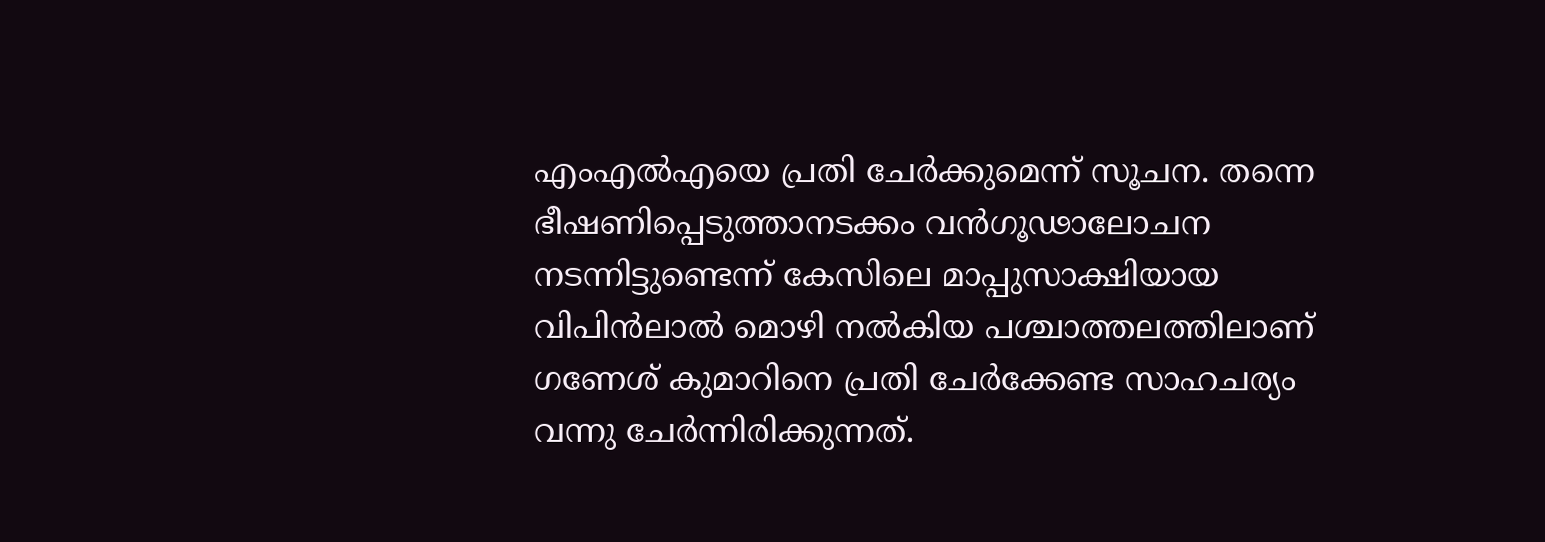എംഎല്‍എയെ പ്രതി ചേര്‍ക്കുമെന്ന് സൂചന. തന്നെ ഭീഷണിപ്പെടുത്താനടക്കം വന്‍ഗൂഢാലോചന നടന്നിട്ടുണ്ടെന്ന് കേസിലെ മാപ്പുസാക്ഷിയായ വിപിന്‍ലാല്‍ മൊഴി നല്‍കിയ പശ്ചാത്തലത്തിലാണ് ഗണേശ് കുമാറിനെ പ്രതി ചേര്‍ക്കേണ്ട സാഹചര്യം വന്നു ചേര്‍ന്നിരിക്കുന്നത്.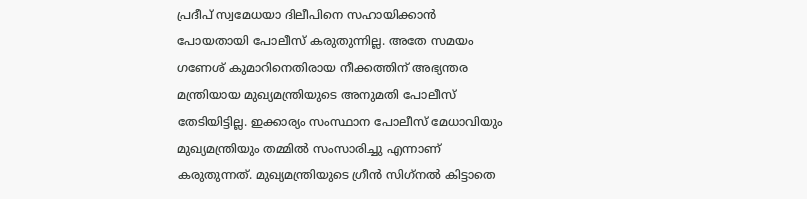പ്രദീപ് സ്വമേധയാ ദിലീപിനെ സഹായിക്കാന്‍ പോയതായി പോലീസ് കരുതുന്നില്ല. അതേ സമയം ഗണേശ് കുമാറിനെതിരായ നീക്കത്തിന് അഭ്യന്തര മന്ത്രിയായ മുഖ്യമന്ത്രിയുടെ അനുമതി പോലീസ് തേടിയിട്ടില്ല. ഇക്കാര്യം സംസ്ഥാന പോലീസ് മേധാവിയും മുഖ്യമന്ത്രിയും തമ്മില്‍ സംസാരിച്ചു എന്നാണ് കരുതുന്നത്. മുഖ്യമന്ത്രിയുടെ ഗ്രീന്‍ സിഗ്‌നല്‍ കിട്ടാതെ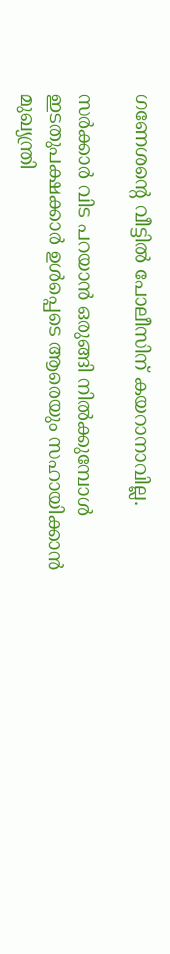ഗണേശന്റെ വീട്ടില്‍ പോലീസിന് കയറാനാവില്ല.

സര്‍ക്കാര്‍ വിട പറയാന്‍ ഒരുങ്ങി നില്‍ക്കുമ്പോള്‍ ഇടതുപക്ഷക്കാര്‍ ഉള്‍പ്പെടെ ആരെയും സഹായിക്കാന്‍ മുഖ്യന്ത്രി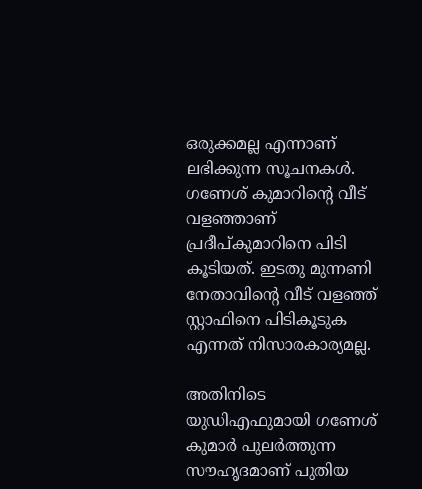ഒരുക്കമല്ല എന്നാണ് ലഭിക്കുന്ന സൂചനകള്‍. ഗണേശ് കുമാറിന്റെ വീട് വളഞ്ഞാണ് പ്രദീപ്കുമാറിനെ പിടി കൂടിയത്. ഇടതു മുന്നണി നേതാവിന്റെ വീട് വളഞ്ഞ് സ്റ്റാഫിനെ പിടികൂടുക എന്നത് നിസാരകാര്യമല്ല.

അതിനിടെ യുഡിഎഫുമായി ഗണേശ് കുമാര്‍ പുലര്‍ത്തുന്ന സൗഹൃദമാണ് പുതിയ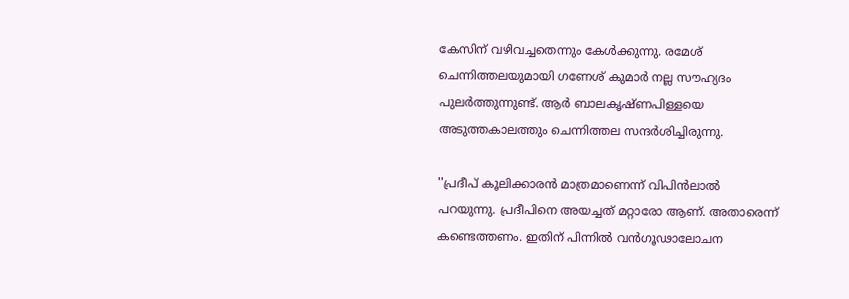കേസിന് വഴിവച്ചതെന്നും കേള്‍ക്കുന്നു. രമേശ് ചെന്നിത്തലയുമായി ഗണേശ് കുമാര്‍ നല്ല സൗഹ്യദം പുലര്‍ത്തുന്നുണ്ട്. ആര്‍ ബാലകൃഷ്ണപിള്ളയെ അടുത്തകാലത്തും ചെന്നിത്തല സന്ദര്‍ശിച്ചിരുന്നു.

''പ്രദീപ് കൂലിക്കാരന്‍ മാത്രമാണെന്ന് വിപിന്‍ലാല്‍ പറയുന്നു. പ്രദീപിനെ അയച്ചത് മറ്റാരോ ആണ്. അതാരെന്ന് കണ്ടെത്തണം. ഇതിന് പിന്നില്‍ വന്‍ഗൂഢാലോചന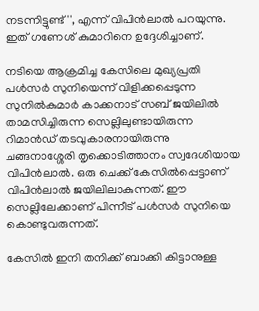നടന്നിട്ടുണ്ട്'', എന്ന് വിപിന്‍ലാല്‍ പറയുന്നു. ഇത് ഗണേശ് കുമാറിനെ ഉദ്ദേശിച്ചാണ്.

നടിയെ ആക്രമിച്ച കേസിലെ മുഖ്യപ്രതി പള്‍സര്‍ സുനിയെന്ന് വിളിക്കപ്പെടുന്ന സുനില്‍കുമാര്‍ കാക്കനാട് സബ് ജയിലില്‍ താമസിച്ചിരുന്ന സെല്ലിലുണ്ടായിരുന്ന റിമാന്‍ഡ് തടവുകാരനായിരുന്നു ചങ്ങനാശ്ശേരി തൃക്കൊടിത്താനം സ്വദേശിയായ വിപിന്‍ലാല്‍. ഒരു ചെക്ക് കേസില്‍പ്പെട്ടാണ് വിപിന്‍ലാല്‍ ജയിലിലാകുന്നത്. ഈ സെല്ലിലേക്കാണ് പിന്നീട് പള്‍സര്‍ സുനിയെ കൊണ്ടുവരുന്നത്.

കേസില്‍ ഇനി തനിക്ക് ബാക്കി കിട്ടാനുള്ള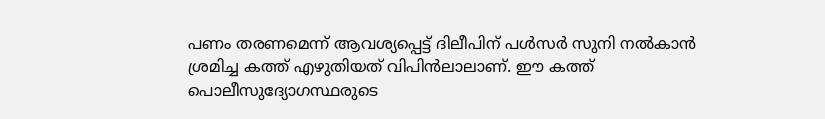പണം തരണമെന്ന് ആവശ്യപ്പെട്ട് ദിലീപിന് പള്‍സര്‍ സുനി നല്‍കാന്‍ ശ്രമിച്ച കത്ത് എഴുതിയത് വിപിന്‍ലാലാണ്. ഈ കത്ത് പൊലീസുദ്യോഗസ്ഥരുടെ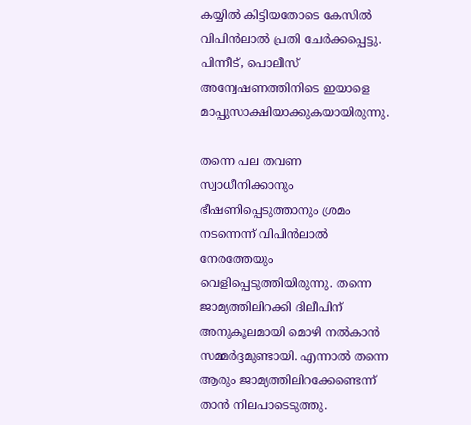കയ്യില്‍ കിട്ടിയതോടെ കേസില്‍ വിപിന്‍ലാല്‍ പ്രതി ചേര്‍ക്കപ്പെട്ടു. പിന്നീട്, പൊലീസ് അന്വേഷണത്തിനിടെ ഇയാളെ മാപ്പുസാക്ഷിയാക്കുകയായിരുന്നു.

തന്നെ പല തവണ സ്വാധീനിക്കാനും ഭീഷണിപ്പെടുത്താനും ശ്രമം നടന്നെന്ന് വിപിന്‍ലാല്‍ നേരത്തേയും വെളിപ്പെടുത്തിയിരുന്നു. തന്നെ ജാമ്യത്തിലിറക്കി ദിലീപിന് അനുകൂലമായി മൊഴി നല്‍കാന്‍ സമ്മര്‍ദ്ദമുണ്ടായി. എന്നാല്‍ തന്നെ ആരും ജാമ്യത്തിലിറക്കേണ്ടെന്ന് താന്‍ നിലപാടെടുത്തു.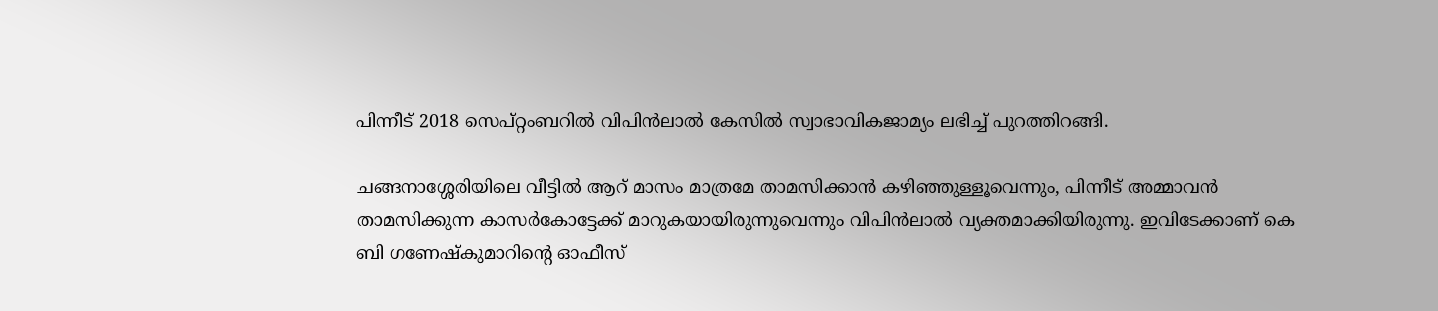പിന്നീട് 2018 സെപ്റ്റംബറില്‍ വിപിന്‍ലാല്‍ കേസില്‍ സ്വാഭാവികജാമ്യം ലഭിച്ച് പുറത്തിറങ്ങി.

ചങ്ങനാശ്ശേരിയിലെ വീട്ടില്‍ ആറ് മാസം മാത്രമേ താമസിക്കാന്‍ കഴിഞ്ഞുള്ളൂവെന്നും, പിന്നീട് അമ്മാവന്‍ താമസിക്കുന്ന കാസര്‍കോട്ടേക്ക് മാറുകയായിരുന്നുവെന്നും വിപിന്‍ലാല്‍ വ്യക്തമാക്കിയിരുന്നു. ഇവിടേക്കാണ് കെ ബി ഗണേഷ്‌കുമാറിന്റെ ഓഫീസ്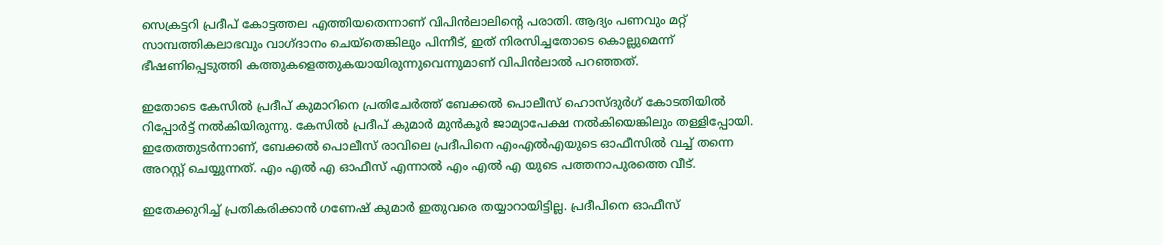സെക്രട്ടറി പ്രദീപ് കോട്ടത്തല എത്തിയതെന്നാണ് വിപിന്‍ലാലിന്റെ പരാതി. ആദ്യം പണവും മറ്റ് സാമ്പത്തികലാഭവും വാഗ്ദാനം ചെയ്‌തെങ്കിലും പിന്നീട്, ഇത് നിരസിച്ചതോടെ കൊല്ലുമെന്ന് ഭീഷണിപ്പെടുത്തി കത്തുകളെത്തുകയായിരുന്നുവെന്നുമാണ് വിപിന്‍ലാല്‍ പറഞ്ഞത്.

ഇതോടെ കേസില്‍ പ്രദീപ് കുമാറിനെ പ്രതിചേര്‍ത്ത് ബേക്കല്‍ പൊലീസ് ഹൊസ്ദുര്‍ഗ് കോടതിയില്‍ റിപ്പോര്‍ട്ട് നല്‍കിയിരുന്നു. കേസില്‍ പ്രദീപ് കുമാര്‍ മുന്‍കൂര്‍ ജാമ്യാപേക്ഷ നല്‍കിയെങ്കിലും തള്ളിപ്പോയി. ഇതേത്തുടര്‍ന്നാണ്, ബേക്കല്‍ പൊലീസ് രാവിലെ പ്രദീപിനെ എംഎല്‍എയുടെ ഓഫീസില്‍ വച്ച് തന്നെ അറസ്റ്റ് ചെയ്യുന്നത്. എം എല്‍ എ ഓഫീസ് എന്നാല്‍ എം എല്‍ എ യുടെ പത്തനാപുരത്തെ വീട്.

ഇതേക്കുറിച്ച് പ്രതികരിക്കാന്‍ ഗണേഷ് കുമാര്‍ ഇതുവരെ തയ്യാറായിട്ടില്ല. പ്രദീപിനെ ഓഫീസ്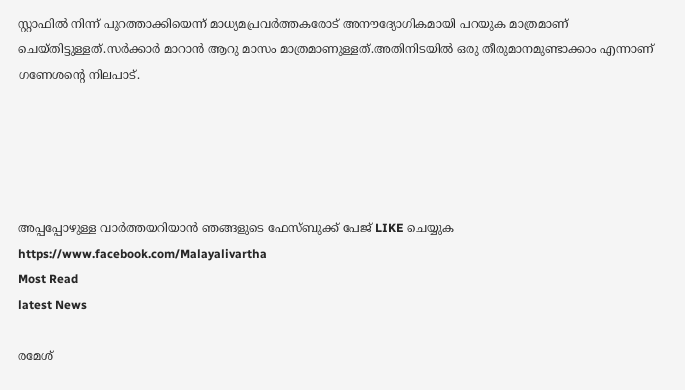സ്റ്റാഫില്‍ നിന്ന് പുറത്താക്കിയെന്ന് മാധ്യമപ്രവര്‍ത്തകരോട് അനൗദ്യോഗികമായി പറയുക മാത്രമാണ് ചെയ്തിട്ടുള്ളത്.സര്‍ക്കാര്‍ മാറാന്‍ ആറു മാസം മാത്രമാണുള്ളത്.അതിനിടയില്‍ ഒരു തീരുമാനമുണ്ടാക്കാം എന്നാണ് ഗണേശന്റെ നിലപാട്.





അപ്പപ്പോഴുള്ള വാര്‍ത്തയറിയാന്‍ ഞങ്ങളുടെ ഫേസ്‌ബുക്ക്‌ പേജ് LIKE ചെയ്യുക
https://www.facebook.com/Malayalivartha
Most Read
latest News

രമേശ്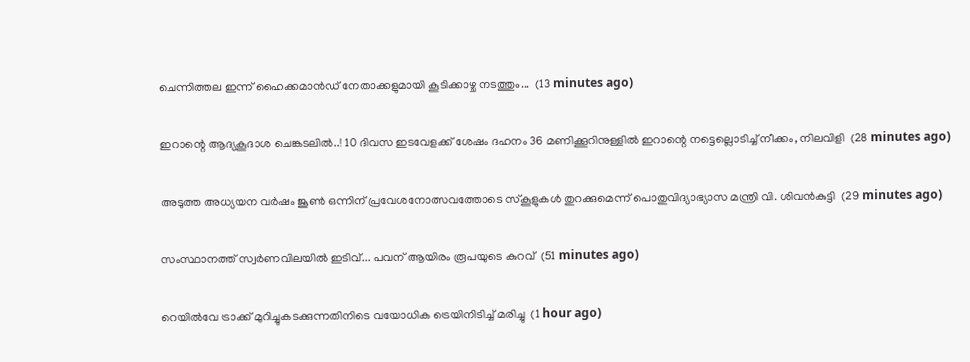ചെന്നിത്തല ഇന്ന് ഹൈക്കമാൻഡ് നേതാക്കളുമായി കൂടിക്കാഴ്ച നടത്തും...  (13 minutes ago)

ഇറാന്റെ ആദ്യകൂദാശ ചെങ്കടലിൽ..! 10 ദിവസ ഇടവേളക്ക് ശേഷം ദഹനം 36 മണിക്കൂറിനുള്ളില്‍ ഇറാന്റെ നട്ടെല്ലൊടിച്ച് നീക്കം, നിലവിളി  (28 minutes ago)

അടുത്ത അധ്യയന വർഷം ജൂൺ ഒന്നിന് പ്രവേശനോത്സവത്തോടെ സ്കൂളുകൾ തുറക്കുമെന്ന് പൊതുവിദ്യാഭ്യാസ മന്ത്രി വി. ശിവൻകുട്ടി  (29 minutes ago)

സംസ്ഥാനത്ത് സ്വര്‍ണവിലയില്‍ ഇടിവ്... പവന് ആയിരം രൂപയുടെ കുറവ്  (51 minutes ago)

റെയിൽവേ ട്രാക്ക് മുറിച്ചുകടക്കുന്നതിനിടെ വയോധിക ട്രെയിനിടിച്ച് മരിച്ചു  (1 hour ago)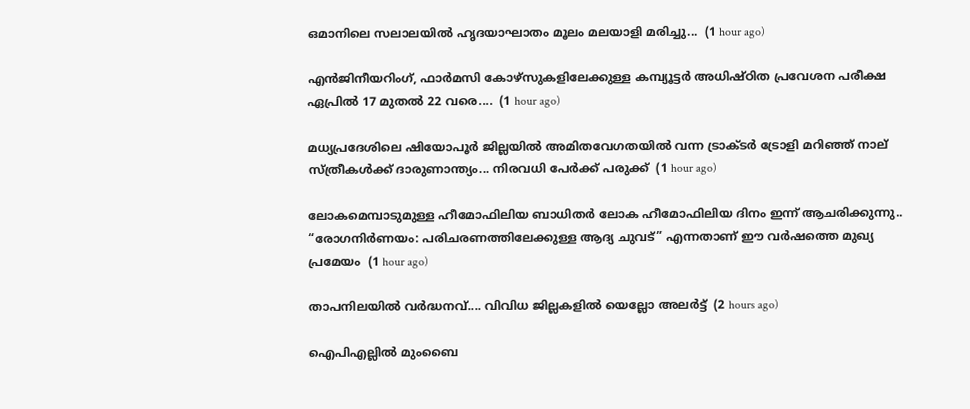ഒമാനിലെ സലാലയിൽ ഹൃദയാഘാതം മൂലം മലയാളി മരിച്ചു...  (1 hour ago)

എൻജിനീയറിംഗ്, ഫാർമസി കോഴ്സുകളിലേക്കുള്ള കമ്പ്യൂട്ടർ അധിഷ്ഠിത പ്രവേശന പരീക്ഷ ഏപ്രിൽ 17 മുതൽ 22 വരെ....  (1 hour ago)

മധ്യപ്രദേശിലെ ഷിയോപൂർ ജില്ലയിൽ അമിതവേഗതയിൽ വന്ന ട്രാക്ടർ ട്രോളി മറിഞ്ഞ് നാല് സ്ത്രീകൾക്ക് ദാരുണാന്ത്യം... നിരവധി പേർക്ക് പരുക്ക്  (1 hour ago)

ലോകമെമ്പാടുമുള്ള ഹീമോഫിലിയ ബാധിതർ ലോക ഹീമോഫിലിയ ദിനം ഇന്ന് ആചരിക്കുന്നു.. “രോഗനിർണയം: പരിചരണത്തിലേക്കുള്ള ആദ്യ ചുവട്” എന്നതാണ് ഈ വർഷത്തെ മുഖ്യ പ്രമേയം  (1 hour ago)

താപനിലയിൽ വർദ്ധനവ്.... വിവിധ ജില്ലകളിൽ യെല്ലോ അലർട്ട്  (2 hours ago)

ഐപിഎല്ലില്‍ മുംബൈ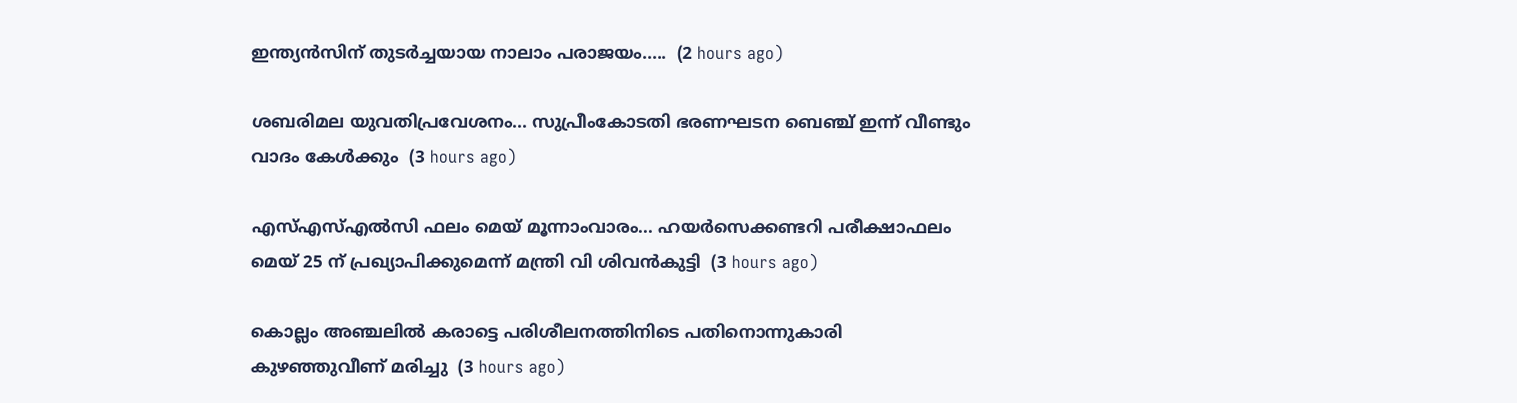ഇന്ത്യന്‍സിന് തുടര്‍ച്ചയായ നാലാം പരാജയം.....  (2 hours ago)

ശബരിമല യുവതിപ്രവേശനം... സുപ്രീംകോടതി ഭരണഘടന ബെഞ്ച് ഇന്ന് വീണ്ടും വാദം കേൾക്കും  (3 hours ago)

എസ്എസ്എൽസി ഫലം മെയ് മൂന്നാംവാരം... ഹയർസെക്കണ്ടറി പരീക്ഷാഫലം മെയ് 25 ന് പ്രഖ്യാപിക്കുമെന്ന് മന്ത്രി വി ശിവൻകുട്ടി  (3 hours ago)

കൊല്ലം അഞ്ചലിൽ കരാട്ടെ പരിശീലനത്തിനിടെ പതിനൊന്നുകാരി കുഴഞ്ഞുവീണ് മരിച്ചു  (3 hours ago)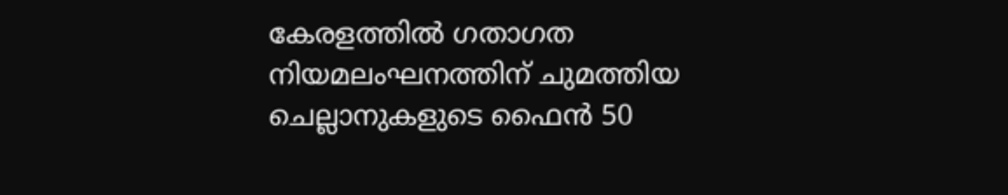കേരളത്തില്‍ ഗതാഗത നിയമലംഘനത്തിന് ചുമത്തിയ ചെല്ലാനുകളുടെ ഫൈന്‍ 50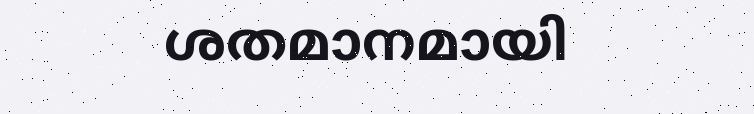ശതമാനമായി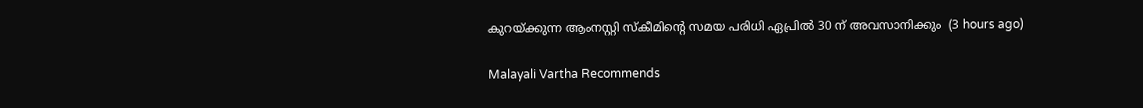കുറയ്ക്കുന്ന ആംനസ്റ്റി സ്‌കീമിന്റെ സമയ പരിധി ഏപ്രില്‍ 30 ന് അവസാനിക്കും  (3 hours ago)

Malayali Vartha Recommends